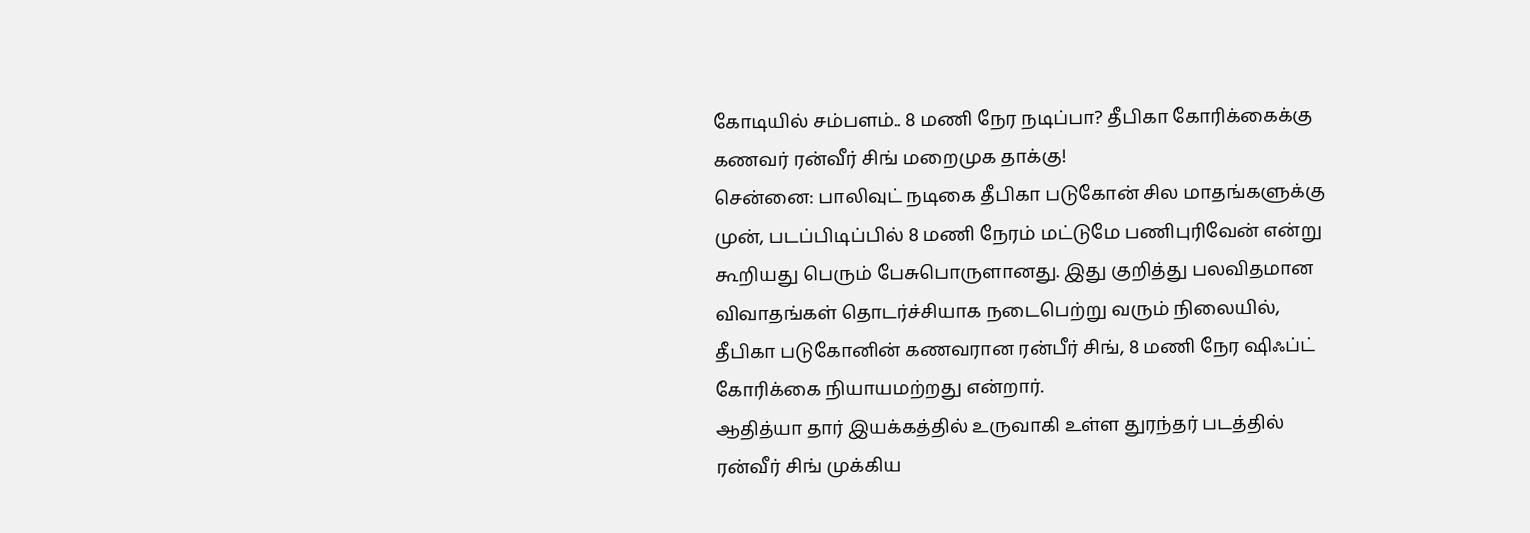கோடியில் சம்பளம்.. 8 மணி நேர நடிப்பா? தீபிகா கோரிக்கைக்கு கணவர் ரன்வீர் சிங் மறைமுக தாக்கு!
சென்னை: பாலிவுட் நடிகை தீபிகா படுகோன் சில மாதங்களுக்கு முன், படப்பிடிப்பில் 8 மணி நேரம் மட்டுமே பணிபுரிவேன் என்று கூறியது பெரும் பேசுபொருளானது. இது குறித்து பலவிதமான விவாதங்கள் தொடர்ச்சியாக நடைபெற்று வரும் நிலையில், தீபிகா படுகோனின் கணவரான ரன்பீர் சிங், 8 மணி நேர ஷிஃப்ட் கோரிக்கை நியாயமற்றது என்றார்.
ஆதித்யா தார் இயக்கத்தில் உருவாகி உள்ள துரந்தர் படத்தில் ரன்வீர் சிங் முக்கிய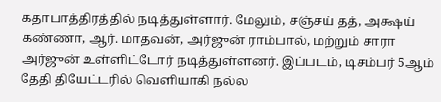கதாபாத்திரத்தில் நடித்துள்ளார். மேலும், சஞ்சய் தத், அக்ஷய் கண்ணா, ஆர். மாதவன், அர்ஜுன் ராம்பால், மற்றும் சாரா அர்ஜுன் உள்ளிட்டோர் நடித்துள்ளனர். இப்படம், டிசம்பர் 5ஆம் தேதி தியேட்டரில் வெளியாகி நல்ல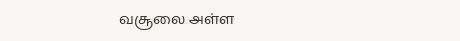வசூலை அள்ள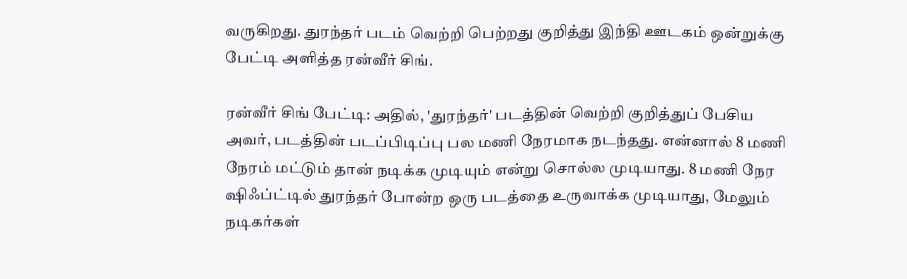வருகிறது. துரந்தர் படம் வெற்றி பெற்றது குறித்து இந்தி ஊடகம் ஒன்றுக்கு பேட்டி அளித்த ரன்வீர் சிங்.

ரன்வீர் சிங் பேட்டி: அதில், 'துரந்தர்' படத்தின் வெற்றி குறித்துப் பேசிய அவர், படத்தின் படப்பிடிப்பு பல மணி நேரமாக நடந்தது. என்னால் 8 மணி நேரம் மட்டும் தான் நடிக்க முடியும் என்று சொல்ல முடியாது. 8 மணி நேர ஷிஃப்ட்டில் துரந்தர் போன்ற ஒரு படத்தை உருவாக்க முடியாது, மேலும் நடிகர்கள்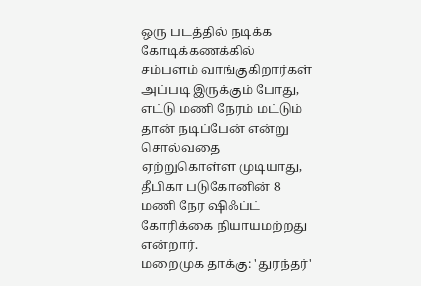ஒரு படத்தில் நடிக்க கோடிக்கணக்கில் சம்பளம் வாங்குகிறார்கள் அப்படி இருக்கும் போது, எட்டு மணி நேரம் மட்டும் தான் நடிப்பேன் என்று சொல்வதை ஏற்றுகொள்ள முடியாது, தீபிகா படுகோனின் 8 மணி நேர ஷிஃப்ட் கோரிக்கை நியாயமற்றது என்றார்.
மறைமுக தாக்கு: 'துரந்தர்'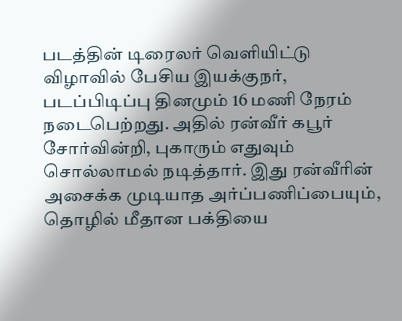படத்தின் டிரைலர் வெளியிட்டு விழாவில் பேசிய இயக்குநர், படப்பிடிப்பு தினமும் 16 மணி நேரம் நடைபெற்றது. அதில் ரன்வீர் கபூர் சோர்வின்றி, புகாரும் எதுவும் சொல்லாமல் நடித்தார். இது ரன்வீரின் அசைக்க முடியாத அர்ப்பணிப்பையும், தொழில் மீதான பக்தியை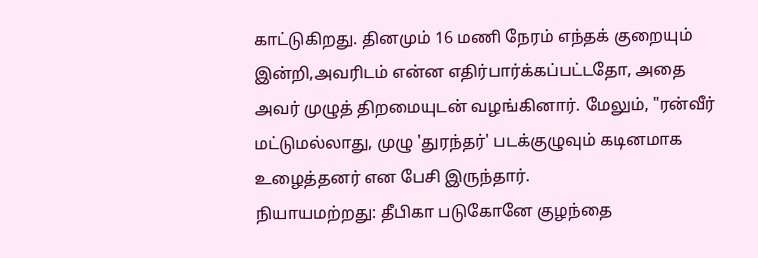காட்டுகிறது. தினமும் 16 மணி நேரம் எந்தக் குறையும் இன்றி,அவரிடம் என்ன எதிர்பார்க்கப்பட்டதோ, அதை அவர் முழுத் திறமையுடன் வழங்கினார். மேலும், "ரன்வீர் மட்டுமல்லாது, முழு 'துரந்தர்' படக்குழுவும் கடினமாக உழைத்தனர் என பேசி இருந்தார்.
நியாயமற்றது: தீபிகா படுகோனே குழந்தை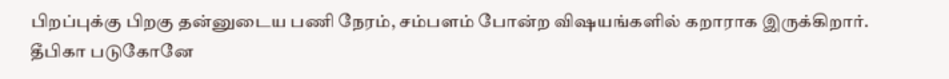பிறப்புக்கு பிறகு தன்னுடைய பணி நேரம், சம்பளம் போன்ற விஷயங்களில் கறாராக இருக்கிறார். தீபிகா படுகோனே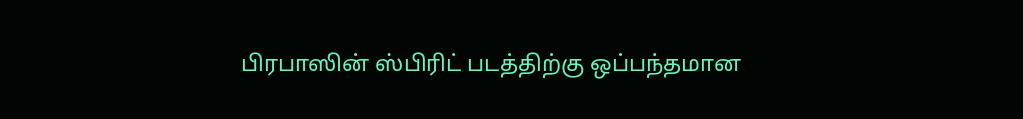பிரபாஸின் ஸ்பிரிட் படத்திற்கு ஒப்பந்தமான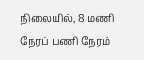நிலையில், 8 மணி நேரப் பணி நேரம்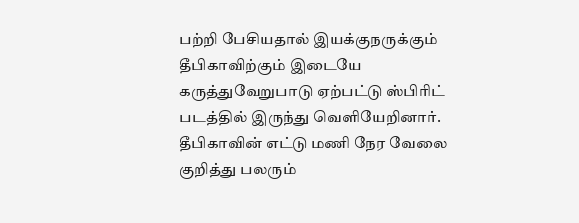பற்றி பேசியதால் இயக்குநருக்கும் தீபிகாவிற்கும் இடையே கருத்துவேறுபாடு ஏற்பட்டு ஸ்பிரிட் படத்தில் இருந்து வெளியேறினார். தீபிகாவின் எட்டு மணி நேர வேலை குறித்து பலரும்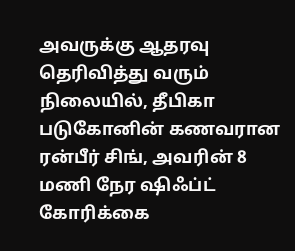அவருக்கு ஆதரவு தெரிவித்து வரும் நிலையில், தீபிகா படுகோனின் கணவரான ரன்பீர் சிங், அவரின் 8 மணி நேர ஷிஃப்ட் கோரிக்கை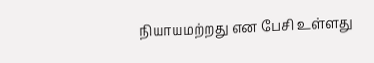நியாயமற்றது என பேசி உள்ளது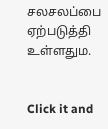சலசலப்பை ஏற்படுத்தி உள்ளதும.


Click it and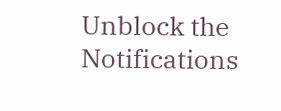Unblock the Notifications